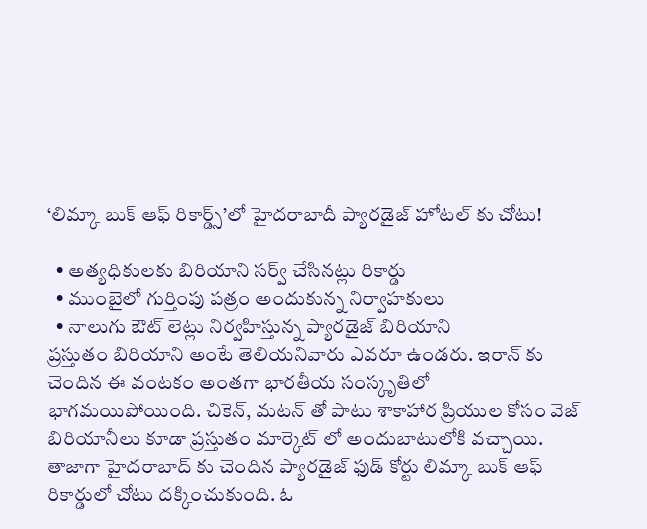‘లిమ్కా బుక్ ఆఫ్ రికార్డ్స్’లో హైదరాబాదీ ప్యారడైజ్ హోటల్ కు చోటు!

  • అత్యధికులకు బిరియాని సర్వ్ చేసినట్లు రికార్డు
  • ముంబైలో గుర్తింపు పత్రం అందుకున్న నిర్వాహకులు
  • నాలుగు ఔట్ లెట్లు నిర్వహిస్తున్న ప్యారడైజ్ బిరియాని
ప్రస్తుతం బిరియాని అంటే తెలియనివారు ఎవరూ ఉండరు. ఇరాన్ కు చెందిన ఈ వంటకం అంతగా భారతీయ సంస్కృతిలో భాగమయిపోయింది. చికెన్, మటన్ తో పాటు శాకాహార ప్రియుల కోసం వెజ్ బిరియానీలు కూడా ప్రస్తుతం మార్కెట్ లో అందుబాటులోకి వచ్చాయి. తాజాగా హైదరాబాద్ కు చెందిన ప్యారడైజ్ ఫుడ్ కోర్టు లిమ్కా బుక్ ఆఫ్ రికార్డులో చోటు దక్కించుకుంది. ఓ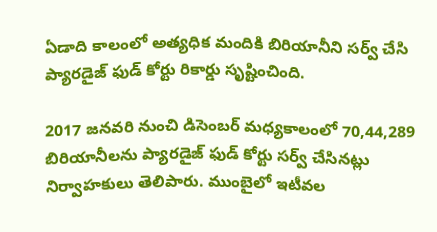ఏడాది కాలంలో అత్యధిక మందికి బిరియానీని సర్వ్ చేసి ప్యారడైజ్ ఫుడ్ కోర్టు రికార్డు సృష్టించింది.

2017 జనవరి నుంచి డిసెంబర్ మధ్యకాలంలో 70,44,289 బిరియానీలను ప్యారడైజ్ ఫుడ్ కోర్టు సర్వ్ చేసినట్లు నిర్వాహకులు తెలిపారు. ముంబైలో ఇటీవల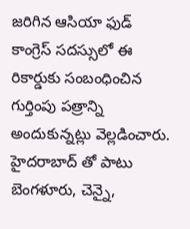జరిగిన ఆసియా ఫుడ్ కాంగ్రెస్ సదస్సులో ఈ రికార్డుకు సంబంధించిన గుర్తింపు పత్రాన్ని అందుకున్నట్లు వెల్లడించారు. హైదరాబాద్ తో పాటు బెంగళూరు, చెన్నై,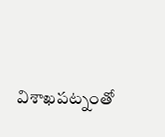విశాఖపట్నంతో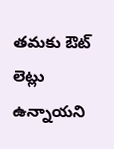తమకు ఔట్ లెట్లు ఉన్నాయని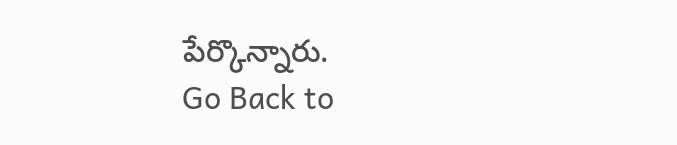పేర్కొన్నారు.
Go Back to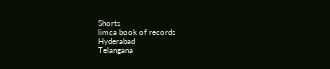Shorts
limca book of records
Hyderabad
Telangana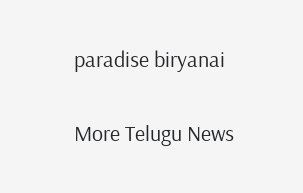paradise biryanai

More Telugu News